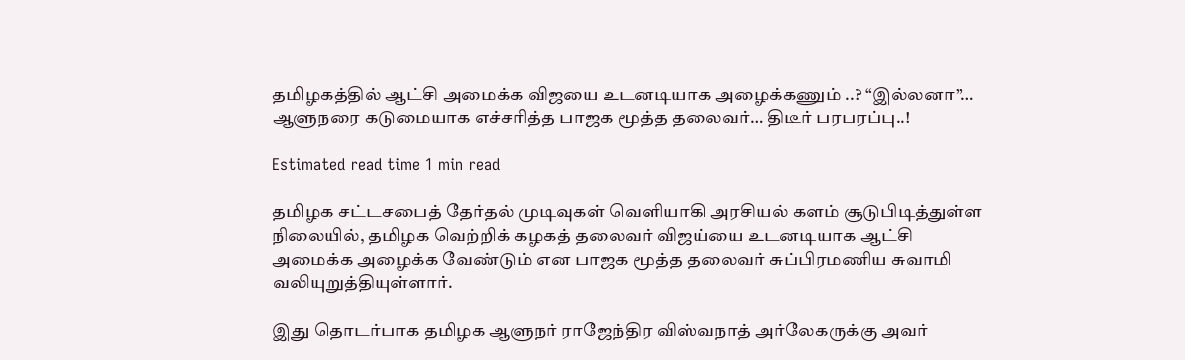தமிழகத்தில் ஆட்சி அமைக்க விஜயை உடனடியாக அழைக்கணும் ‌..? “இல்லனா”… ஆளுநரை கடுமையாக எச்சரித்த பாஜக மூத்த தலைவர்… திடீர் பரபரப்பு..!

Estimated read time 1 min read

தமிழக சட்டசபைத் தேர்தல் முடிவுகள் வெளியாகி அரசியல் களம் சூடுபிடித்துள்ள நிலையில், தமிழக வெற்றிக் கழகத் தலைவர் விஜய்யை உடனடியாக ஆட்சி அமைக்க அழைக்க வேண்டும் என பாஜக மூத்த தலைவர் சுப்பிரமணிய சுவாமி வலியுறுத்தியுள்ளார்.

இது தொடர்பாக தமிழக ஆளுநர் ராஜேந்திர விஸ்வநாத் அர்லேகருக்கு அவர்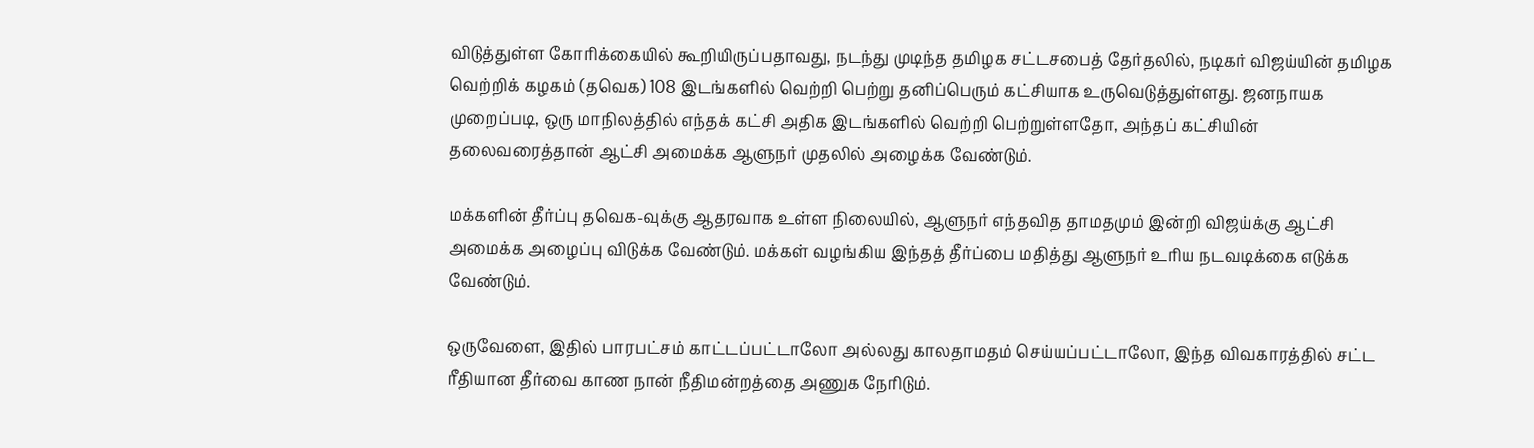விடுத்துள்ள கோரிக்கையில் கூறியிருப்பதாவது, நடந்து முடிந்த தமிழக சட்டசபைத் தேர்தலில், நடிகர் விஜய்யின் தமிழக வெற்றிக் கழகம் (தவெக) 108 இடங்களில் வெற்றி பெற்று தனிப்பெரும் கட்சியாக உருவெடுத்துள்ளது. ஜனநாயக முறைப்படி, ஒரு மாநிலத்தில் எந்தக் கட்சி அதிக இடங்களில் வெற்றி பெற்றுள்ளதோ, அந்தப் கட்சியின் தலைவரைத்தான் ஆட்சி அமைக்க ஆளுநர் முதலில் அழைக்க வேண்டும்.

மக்களின் தீர்ப்பு தவெக-வுக்கு ஆதரவாக உள்ள நிலையில், ஆளுநர் எந்தவித தாமதமும் இன்றி விஜய்க்கு ஆட்சி அமைக்க அழைப்பு விடுக்க வேண்டும். மக்கள் வழங்கிய இந்தத் தீர்ப்பை மதித்து ஆளுநர் உரிய நடவடிக்கை எடுக்க வேண்டும்.

ஒருவேளை, இதில் பாரபட்சம் காட்டப்பட்டாலோ அல்லது காலதாமதம் செய்யப்பட்டாலோ, இந்த விவகாரத்தில் சட்ட ரீதியான தீர்வை காண நான் நீதிமன்றத்தை அணுக நேரிடும்.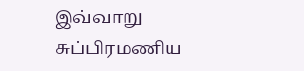இவ்வாறு சுப்பிரமணிய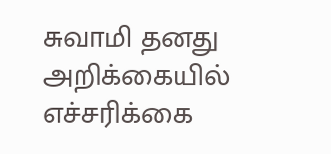சுவாமி தனது அறிக்கையில் எச்சரிக்கை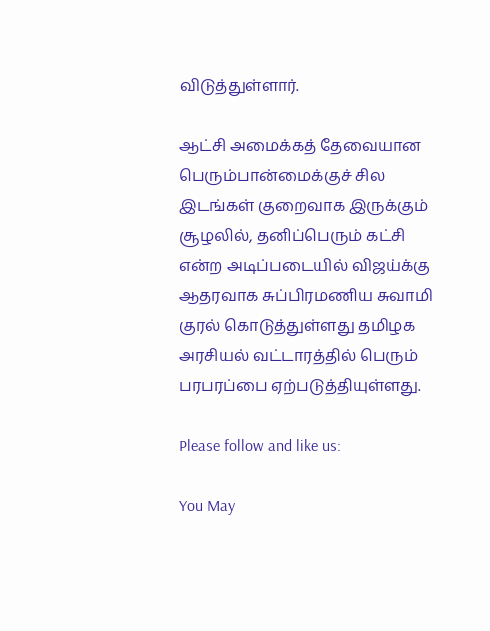விடுத்துள்ளார்.

ஆட்சி அமைக்கத் தேவையான பெரும்பான்மைக்குச் சில இடங்கள் குறைவாக இருக்கும் சூழலில், தனிப்பெரும் கட்சி என்ற அடிப்படையில் விஜய்க்கு ஆதரவாக சுப்பிரமணிய சுவாமி குரல் கொடுத்துள்ளது தமிழக அரசியல் வட்டாரத்தில் பெரும் பரபரப்பை ஏற்படுத்தியுள்ளது.

Please follow and like us:

You May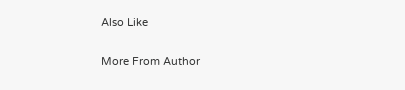Also Like

More From Author